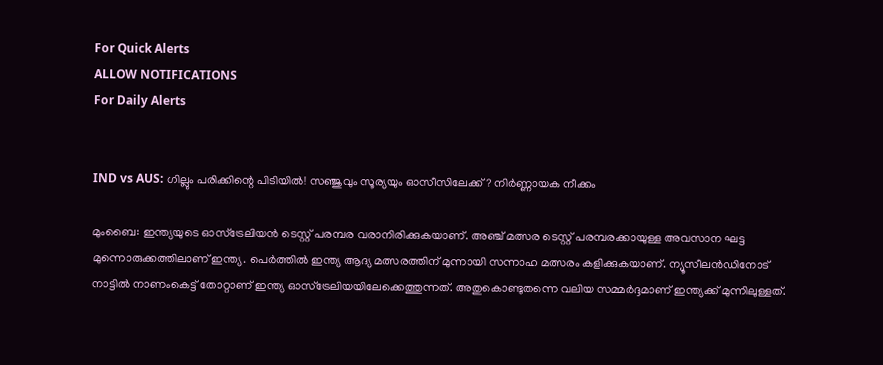For Quick Alerts
ALLOW NOTIFICATIONS
For Daily Alerts


IND vs AUS: ഗില്ലും പരിക്കിന്റെ പിടിയില്‍! സഞ്ജുവും സൂര്യയും ഓസീസിലേക്ക്? നിര്‍ണ്ണായക നീക്കം

മുംബൈ: ഇന്ത്യയുടെ ഓസ്‌ട്രേലിയന്‍ ടെസ്റ്റ് പരമ്പര വരാനിരിക്കുകയാണ്. അഞ്ച് മത്സര ടെസ്റ്റ് പരമ്പരക്കായുള്ള അവസാന ഘട്ട മുന്നൊരുക്കത്തിലാണ് ഇന്ത്യ. പെര്‍ത്തില്‍ ഇന്ത്യ ആദ്യ മത്സരത്തിന് മുന്നായി സന്നാഹ മത്സരം കളിക്കുകയാണ്. ന്യൂസീലന്‍ഡിനോട് നാട്ടില്‍ നാണംകെട്ട് തോറ്റാണ് ഇന്ത്യ ഓസ്‌ട്രേലിയയിലേക്കെത്തുന്നത്. അതുകൊണ്ടുതന്നെ വലിയ സമ്മര്‍ദ്ദമാണ് ഇന്ത്യക്ക് മുന്നിലുള്ളത്.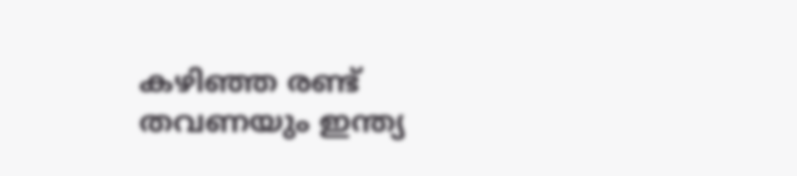കഴിഞ്ഞ രണ്ട് തവണയും ഇന്ത്യ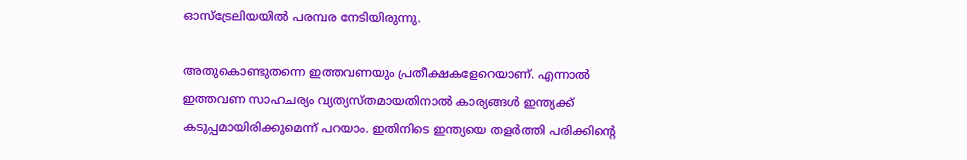ഓസ്‌ട്രേലിയയില്‍ പരമ്പര നേടിയിരുന്നു.

അതുകൊണ്ടുതന്നെ ഇത്തവണയും പ്രതീക്ഷകളേറെയാണ്. എന്നാല്‍ ഇത്തവണ സാഹചര്യം വ്യത്യസ്തമായതിനാല്‍ കാര്യങ്ങള്‍ ഇന്ത്യക്ക് കടുപ്പമായിരിക്കുമെന്ന് പറയാം. ഇതിനിടെ ഇന്ത്യയെ തളര്‍ത്തി പരിക്കിന്റെ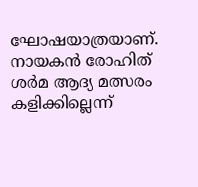ഘോഷയാത്രയാണ്. നായകന്‍ രോഹിത് ശര്‍മ ആദ്യ മത്സരം കളിക്കില്ലെന്ന്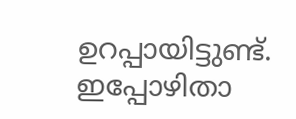ഉറപ്പായിട്ടുണ്ട്. ഇപ്പോഴിതാ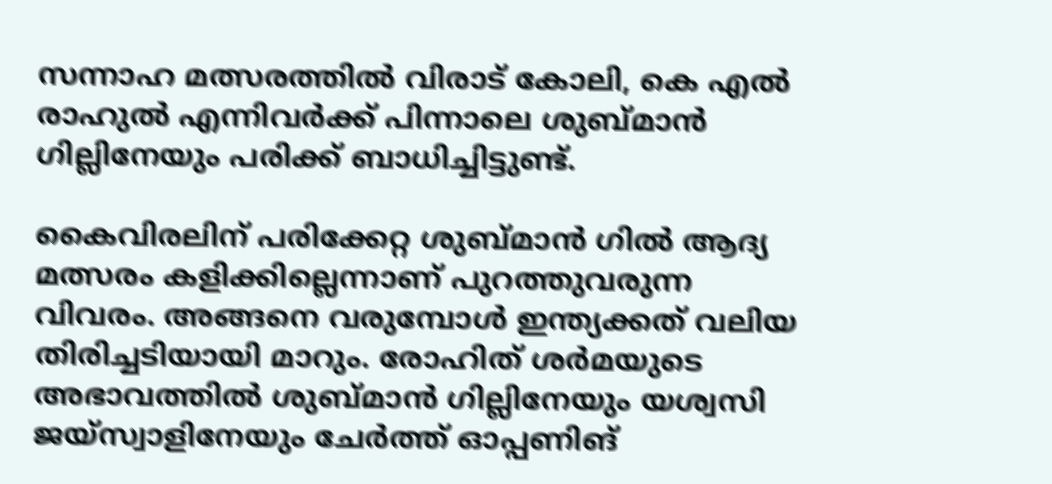സന്നാഹ മത്സരത്തില്‍ വിരാട് കോലി, കെ എല്‍ രാഹുല്‍ എന്നിവര്‍ക്ക് പിന്നാലെ ശുബ്മാന്‍ ഗില്ലിനേയും പരിക്ക് ബാധിച്ചിട്ടുണ്ട്.

കൈവിരലിന് പരിക്കേറ്റ ശുബ്മാന്‍ ഗില്‍ ആദ്യ മത്സരം കളിക്കില്ലെന്നാണ് പുറത്തുവരുന്ന വിവരം. അങ്ങനെ വരുമ്പോള്‍ ഇന്ത്യക്കത് വലിയ തിരിച്ചടിയായി മാറും. രോഹിത് ശര്‍മയുടെ അഭാവത്തില്‍ ശുബ്മാന്‍ ഗില്ലിനേയും യശ്വസി ജയ്‌സ്വാളിനേയും ചേര്‍ത്ത് ഓപ്പണിങ്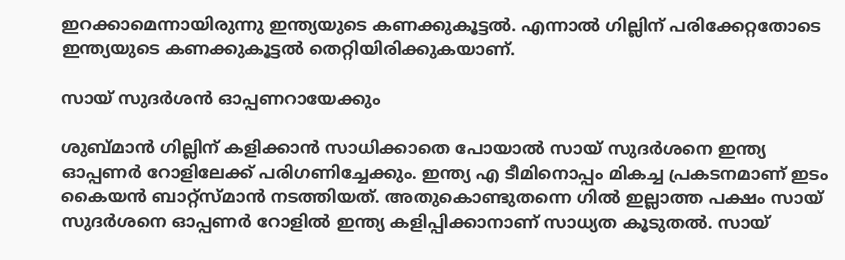ഇറക്കാമെന്നായിരുന്നു ഇന്ത്യയുടെ കണക്കുകൂട്ടല്‍. എന്നാല്‍ ഗില്ലിന് പരിക്കേറ്റതോടെ ഇന്ത്യയുടെ കണക്കുകൂട്ടല്‍ തെറ്റിയിരിക്കുകയാണ്.

സായ് സുദര്‍ശന്‍ ഓപ്പണറായേക്കും

ശുബ്മാന്‍ ഗില്ലിന് കളിക്കാന്‍ സാധിക്കാതെ പോയാല്‍ സായ് സുദര്‍ശനെ ഇന്ത്യ ഓപ്പണര്‍ റോളിലേക്ക് പരിഗണിച്ചേക്കും. ഇന്ത്യ എ ടീമിനൊപ്പം മികച്ച പ്രകടനമാണ് ഇടം കൈയന്‍ ബാറ്റ്‌സ്മാന്‍ നടത്തിയത്. അതുകൊണ്ടുതന്നെ ഗില്‍ ഇല്ലാത്ത പക്ഷം സായ് സുദര്‍ശനെ ഓപ്പണര്‍ റോളില്‍ ഇന്ത്യ കളിപ്പിക്കാനാണ് സാധ്യത കൂടുതല്‍. സായ്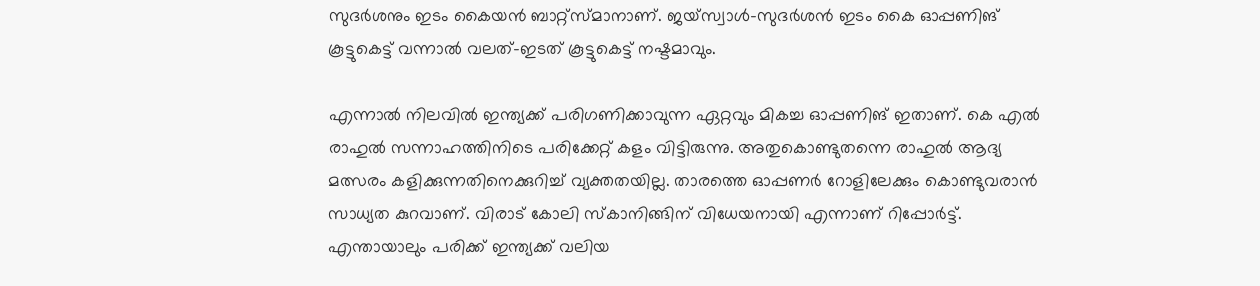സുദര്‍ശനും ഇടം കൈയന്‍ ബാറ്റ്‌സ്മാനാണ്. ജയ്‌സ്വാള്‍-സുദര്‍ശന്‍ ഇടം കൈ ഓപ്പണിങ് കൂട്ടുകെട്ട് വന്നാല്‍ വലത്-ഇടത് കൂട്ടുകെട്ട് നഷ്ടമാവും.

എന്നാല്‍ നിലവില്‍ ഇന്ത്യക്ക് പരിഗണിക്കാവുന്ന ഏറ്റവും മികച്ച ഓപ്പണിങ് ഇതാണ്. കെ എല്‍ രാഹുല്‍ സന്നാഹത്തിനിടെ പരിക്കേറ്റ് കളം വിട്ടിരുന്നു. അതുകൊണ്ടുതന്നെ രാഹുല്‍ ആദ്യ മത്സരം കളിക്കുന്നതിനെക്കുറിച്ച് വ്യക്തതയില്ല. താരത്തെ ഓപ്പണര്‍ റോളിലേക്കും കൊണ്ടുവരാന്‍ സാധ്യത കുറവാണ്. വിരാട് കോലി സ്‌കാനിങ്ങിന് വിധേയനായി എന്നാണ് റിപ്പോര്‍ട്ട്. എന്തായാലും പരിക്ക് ഇന്ത്യക്ക് വലിയ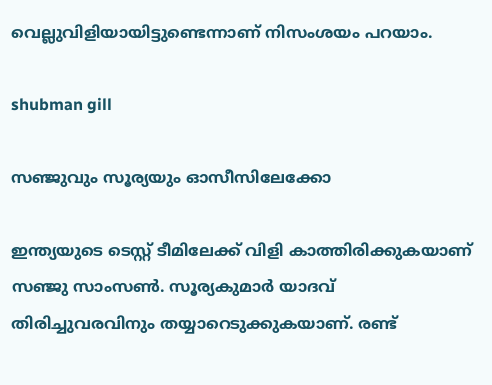വെല്ലുവിളിയായിട്ടുണ്ടെന്നാണ് നിസംശയം പറയാം.

shubman gill

സഞ്ജുവും സൂര്യയും ഓസീസിലേക്കോ

ഇന്ത്യയുടെ ടെസ്റ്റ് ടീമിലേക്ക് വിളി കാത്തിരിക്കുകയാണ് സഞ്ജു സാംസണ്‍. സൂര്യകുമാര്‍ യാദവ് തിരിച്ചുവരവിനും തയ്യാറെടുക്കുകയാണ്. രണ്ട്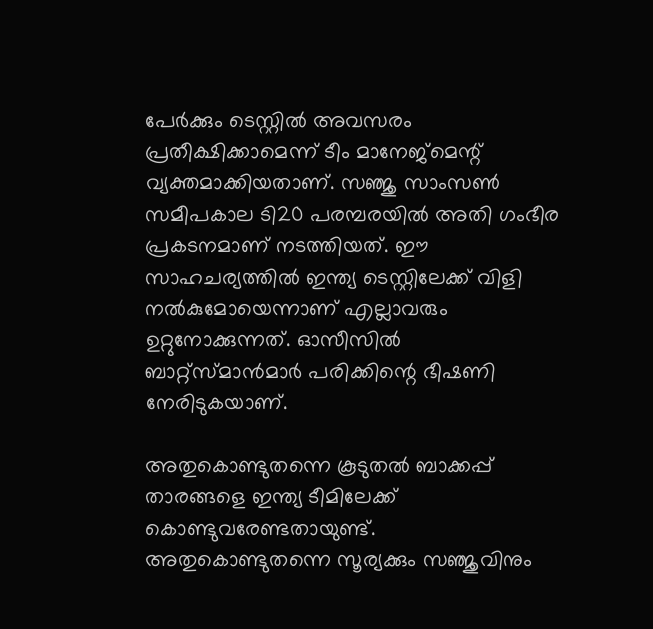പേര്‍ക്കും ടെസ്റ്റില്‍ അവസരം പ്രതീക്ഷിക്കാമെന്ന് ടീം മാനേജ്‌മെന്റ് വ്യക്തമാക്കിയതാണ്. സഞ്ജു സാംസണ്‍ സമീപകാല ടി20 പരമ്പരയില്‍ അതി ഗംഭീര പ്രകടനമാണ് നടത്തിയത്. ഈ സാഹചര്യത്തില്‍ ഇന്ത്യ ടെസ്റ്റിലേക്ക് വിളി നല്‍കുമോയെന്നാണ് എല്ലാവരും ഉറ്റുനോക്കുന്നത്. ഓസീസില്‍ ബാറ്റ്‌സ്മാന്‍മാര്‍ പരിക്കിന്റെ ഭീഷണി നേരിടുകയാണ്.

അതുകൊണ്ടുതന്നെ കൂടുതല്‍ ബാക്കപ്പ് താരങ്ങളെ ഇന്ത്യ ടീമിലേക്ക് കൊണ്ടുവരേണ്ടതായുണ്ട്. അതുകൊണ്ടുതന്നെ സൂര്യക്കും സഞ്ജുവിനും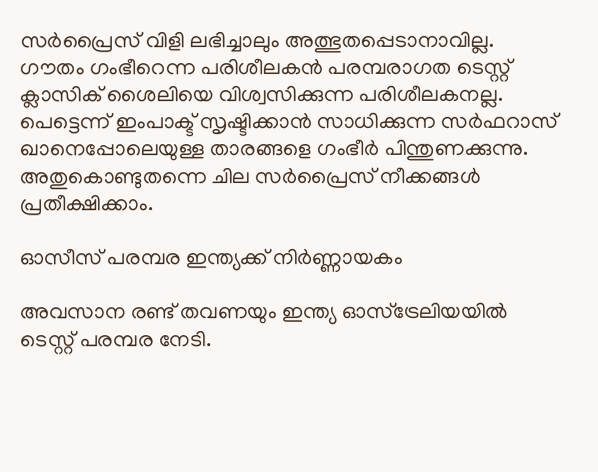സര്‍പ്രൈസ് വിളി ലഭിച്ചാലും അത്ഭുതപ്പെടാനാവില്ല. ഗൗതം ഗംഭീറെന്ന പരിശീലകന്‍ പരമ്പരാഗത ടെസ്റ്റ് ക്ലാസിക് ശൈലിയെ വിശ്വസിക്കുന്ന പരിശീലകനല്ല. പെട്ടെന്ന് ഇംപാക്ട് സൃഷ്ടിക്കാന്‍ സാധിക്കുന്ന സര്‍ഫറാസ് ഖാനെപ്പോലെയുള്ള താരങ്ങളെ ഗംഭീര്‍ പിന്തുണക്കുന്നു. അതുകൊണ്ടുതന്നെ ചില സര്‍പ്രൈസ് നീക്കങ്ങള്‍ പ്രതീക്ഷിക്കാം.

ഓസീസ് പരമ്പര ഇന്ത്യക്ക് നിര്‍ണ്ണായകം

അവസാന രണ്ട് തവണയും ഇന്ത്യ ഓസ്‌ട്രേലിയയില്‍ ടെസ്റ്റ് പരമ്പര നേടി.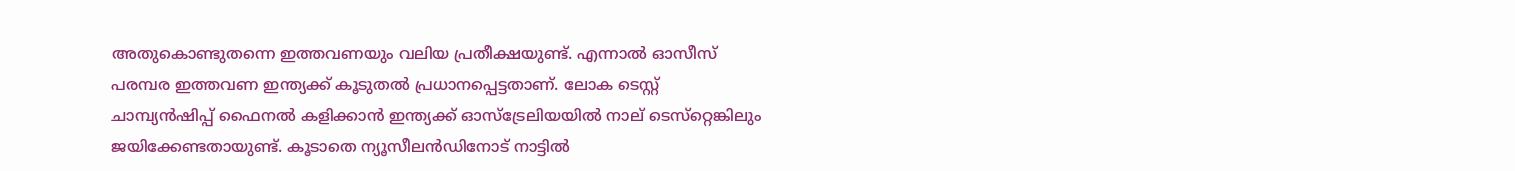അതുകൊണ്ടുതന്നെ ഇത്തവണയും വലിയ പ്രതീക്ഷയുണ്ട്. എന്നാല്‍ ഓസീസ് പരമ്പര ഇത്തവണ ഇന്ത്യക്ക് കൂടുതല്‍ പ്രധാനപ്പെട്ടതാണ്. ലോക ടെസ്റ്റ് ചാമ്പ്യന്‍ഷിപ്പ് ഫൈനല്‍ കളിക്കാന്‍ ഇന്ത്യക്ക് ഓസ്‌ട്രേലിയയില്‍ നാല് ടെസ്‌റ്റെങ്കിലും ജയിക്കേണ്ടതായുണ്ട്. കൂടാതെ ന്യൂസീലന്‍ഡിനോട് നാട്ടില്‍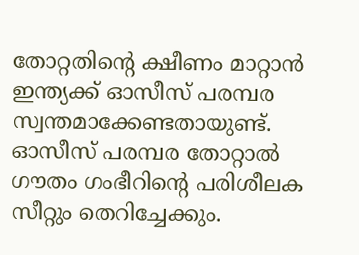തോറ്റതിന്റെ ക്ഷീണം മാറ്റാന്‍ ഇന്ത്യക്ക് ഓസീസ് പരമ്പര സ്വന്തമാക്കേണ്ടതായുണ്ട്. ഓസീസ് പരമ്പര തോറ്റാല്‍ ഗൗതം ഗംഭീറിന്റെ പരിശീലക സീറ്റും തെറിച്ചേക്കും.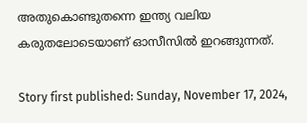അതുകൊണ്ടുതന്നെ ഇന്ത്യ വലിയ കരുതലോടെയാണ് ഓസീസില്‍ ഇറങ്ങുന്നത്.

Story first published: Sunday, November 17, 2024,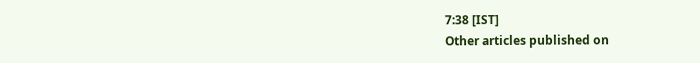7:38 [IST]
Other articles published on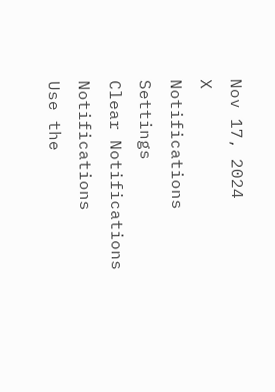Nov 17, 2024
X
Notifications
Settings
Clear Notifications
Notifications
Use the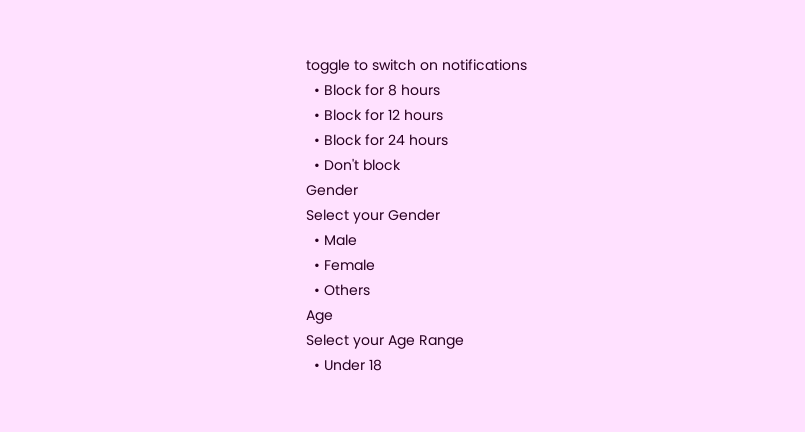toggle to switch on notifications
  • Block for 8 hours
  • Block for 12 hours
  • Block for 24 hours
  • Don't block
Gender
Select your Gender
  • Male
  • Female
  • Others
Age
Select your Age Range
  • Under 18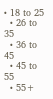• 18 to 25
  • 26 to 35
  • 36 to 45
  • 45 to 55
  • 55+